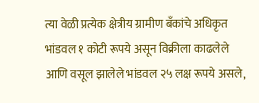त्या वेळी प्रत्येक क्षेत्रीय ग्रामीण बँकांचे अधिकृत भांडवल १ कोटी रूपये असून विक्रीला काढलेले आणि वसूल झालेले भांडवल २५ लक्ष रूपये असले,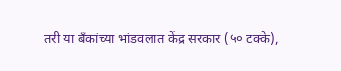तरी या बँकांच्या भांडवलात केंद्र सरकार (५० टक्के),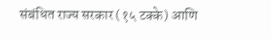संबंधित राज्य सरकार (१५ टक्के) आणि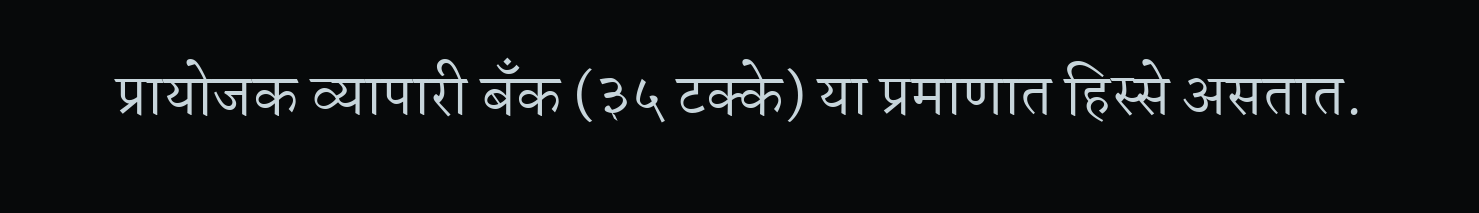प्रायोजक व्यापारी बँक (३५ टक्के) या प्रमाणात हिस्से असतात.